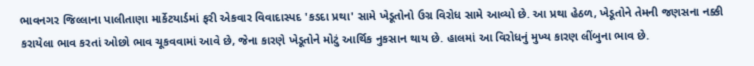ભાવનગર જિલ્લાના પાલીતાણા માર્કેટયાર્ડમાં ફરી એકવાર વિવાદાસ્પદ 'કડદા પ્રથા' સામે ખેડૂતોનો ઉગ્ર વિરોધ સામે આવ્યો છે. આ પ્રથા હેઠળ, ખેડૂતોને તેમની જણસના નક્કી કરાયેલા ભાવ કરતાં ઓછો ભાવ ચૂકવવામાં આવે છે, જેના કારણે ખેડૂતોને મોટું આર્થિક નુકસાન થાય છે. હાલમાં આ વિરોધનું મુખ્ય કારણ લીંબુના ભાવ છે.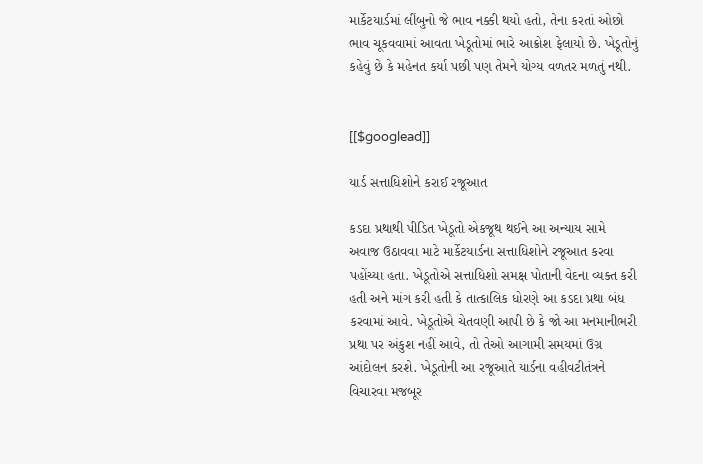માર્કેટયાર્ડમાં લીંબુનો જે ભાવ નક્કી થયો હતો, તેના કરતાં ઓછો ભાવ ચૂકવવામાં આવતા ખેડૂતોમાં ભારે આક્રોશ ફેલાયો છે. ખેડૂતોનું કહેવું છે કે મહેનત કર્યા પછી પણ તેમને યોગ્ય વળતર મળતું નથી.


[[$googlead]]

યાર્ડ સત્તાધિશોને કરાઈ રજૂઆત

કડદા પ્રથાથી પીડિત ખેડૂતો એકજૂથ થઈને આ અન્યાય સામે અવાજ ઉઠાવવા માટે માર્કેટયાર્ડના સત્તાધિશોને રજૂઆત કરવા પહોંચ્યા હતા. ખેડૂતોએ સત્તાધિશો સમક્ષ પોતાની વેદના વ્યક્ત કરી હતી અને માંગ કરી હતી કે તાત્કાલિક ધોરણે આ કડદા પ્રથા બંધ કરવામાં આવે. ખેડૂતોએ ચેતવણી આપી છે કે જો આ મનમાનીભરી પ્રથા પર અંકુશ નહીં આવે, તો તેઓ આગામી સમયમાં ઉગ્ર આંદોલન કરશે. ખેડૂતોની આ રજૂઆતે યાર્ડના વહીવટીતંત્રને વિચારવા મજબૂર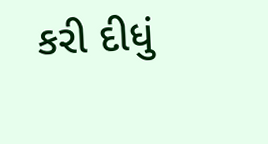કરી દીધું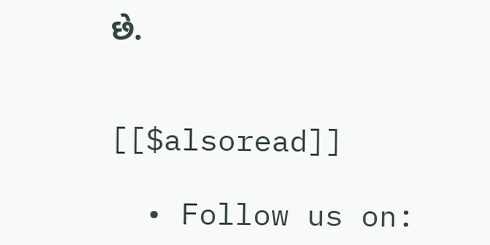છે.


[[$alsoread]]

  • Follow us on: